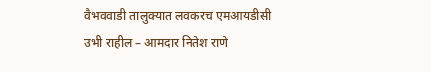वैभववाडी तालुक्यात लवकरच एमआयडीसी उभी राहील – आमदार नितेश राणे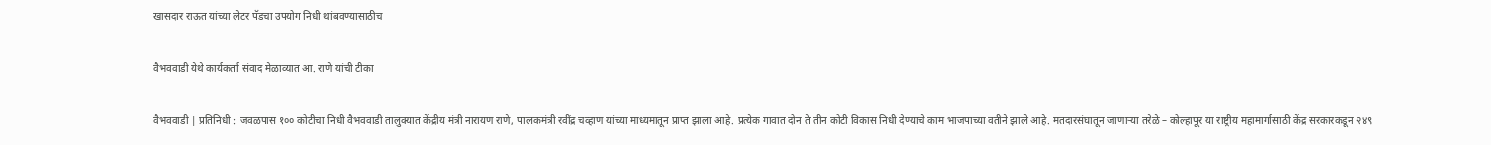खासदार राऊत यांच्या लेटर पॅडचा उपयोग निधी थांबवण्यासाठीच

वैभववाडी येथे कार्यकर्ता संवाद मेळाव्यात आ. राणे यांची टीका

वैभववाडी | प्रतिनिधी : जवळपास १०० कोटीचा निधी वैभववाडी तालुक्यात केंद्रीय मंत्री नारायण राणे, पालकमंत्री रवींद्र चव्हाण यांच्या माध्यमातून प्राप्त झाला आहे. प्रत्येक गावात दोन ते तीन कोटी विकास निधी देण्याचे काम भाजपाच्या वतीने झाले आहे. मतदारसंघातून जाणाऱ्या तरेळे – कोल्हापूर या राष्ट्रीय महामार्गासाठी केंद्र सरकारकडून २४९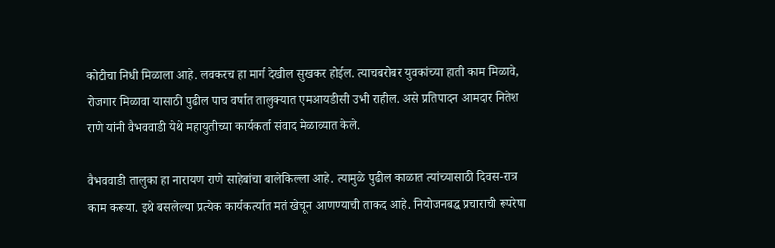कोटीचा निधी मिळाला आहे. लवकरच हा मार्ग देखील सुखकर होईल. त्याचबरोबर युवकांच्या हाती काम मिळावे, रोजगार मिळावा यासाठी पुढील पाच वर्षात तालुक्यात एमआयडीसी उभी राहील. असे प्रतिपादन आमदार नितेश राणे यांनी वैभववाडी येथे महायुतीच्या कार्यकर्ता संवाद मेळाव्यात केले.

वैभववाडी तालुका हा नारायण राणे साहेबांचा बालेकिल्ला आहे. त्यामुळे पुढील काळात त्यांच्यासाठी दिवस-रात्र काम करूया. इथे बसलेल्या प्रत्येक कार्यकर्त्यात मतं खेचून आणण्याची ताकद आहे. नियोजनबद्ध प्रचाराची रूपरेषा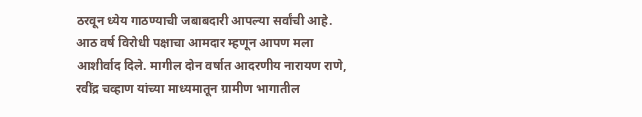ठरवून ध्येय गाठण्याची जबाबदारी आपल्या सर्वांची आहे. आठ वर्ष विरोधी पक्षाचा आमदार म्हणून आपण मला आशीर्वाद दिले. मागील दोन वर्षात आदरणीय नारायण राणे, रवींद्र चव्हाण यांच्या माध्यमातून ग्रामीण भागातील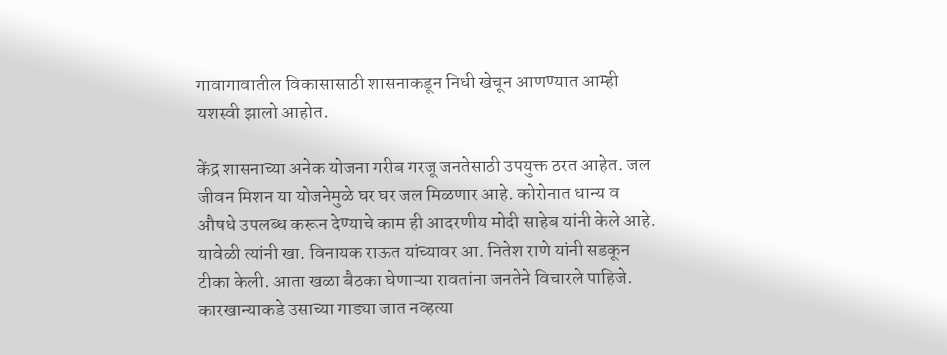गावागावातील विकासासाठी शासनाकडून निधी खेचून आणण्यात आम्ही यशस्वी झालो आहोत.

केंद्र शासनाच्या अनेक योजना गरीब गरजू जनतेसाठी उपयुक्त ठरत आहेत. जल जीवन मिशन या योजनेमुळे घर घर जल मिळणार आहे. कोरोनात धान्य व औषधे उपलब्ध करून देण्याचे काम ही आदरणीय मोदी साहेब यांनी केले आहे.
यावेळी त्यांनी खा. विनायक राऊत यांच्यावर आ. नितेश राणे यांनी सडकून टीका केली. आता खळा बैठका घेणाऱ्या रावतांना जनतेने विचारले पाहिजे. कारखान्याकडे उसाच्या गाड्या जात नव्हत्या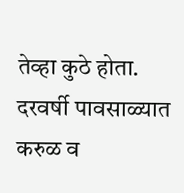तेव्हा कुठे होता. दरवर्षी पावसाळ्यात करुळ व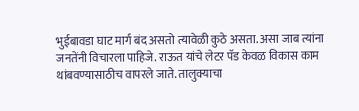भुईबावडा घाट मार्ग बंद असतो त्यावेळी कुठे असता. असा जाब त्यांना जनतेंनी विचारला पाहिजे. राऊत यांचे लेटर पॅड केवळ विकास काम थांबवण्यासाठीच वापरले जाते. तालुक्याचा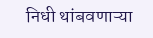निधी थांबवणाऱ्या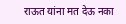राऊत यांना मत देऊ नका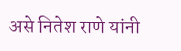असे नितेश राणे यांनी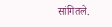सांगितले.